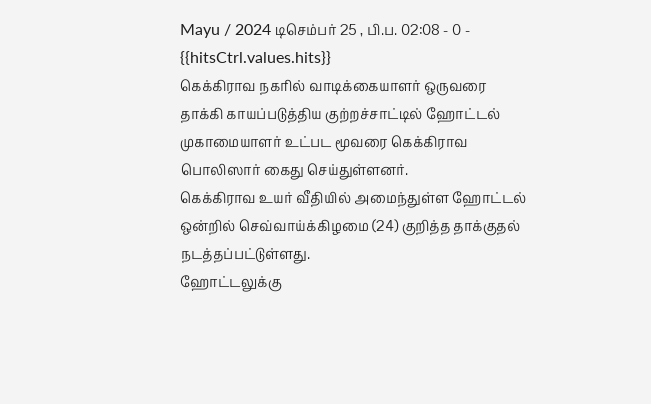Mayu / 2024 டிசெம்பர் 25 , பி.ப. 02:08 - 0 - {{hitsCtrl.values.hits}}
கெக்கிராவ நகரில் வாடிக்கையாளர் ஒருவரை தாக்கி காயப்படுத்திய குற்றச்சாட்டில் ஹோட்டல் முகாமையாளர் உட்பட மூவரை கெக்கிராவ பொலிஸார் கைது செய்துள்ளனர்.
கெக்கிராவ உயர் வீதியில் அமைந்துள்ள ஹோட்டல் ஒன்றில் செவ்வாய்க்கிழமை (24) குறித்த தாக்குதல் நடத்தப்பட்டுள்ளது.
ஹோட்டலுக்கு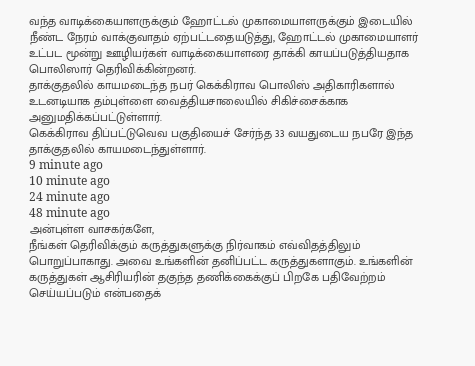வந்த வாடிக்கையாளருக்கும் ஹோட்டல் முகாமையாளருக்கும் இடையில் நீண்ட நேரம் வாக்குவாதம் ஏற்பட்டதையடுத்து, ஹோட்டல் முகாமையாளர் உட்பட மூன்று ஊழியர்கள் வாடிக்கையாளரை தாக்கி காயப்படுத்தியதாக பொலிஸார் தெரிவிக்கின்றனர்.
தாக்குதலில் காயமடைந்த நபர் கெக்கிராவ பொலிஸ் அதிகாரிகளால் உடனடியாக தம்புள்ளை வைத்தியசாலையில் சிகிச்சைக்காக அனுமதிக்கப்பட்டுள்ளார்.
கெக்கிராவ திப்பட்டுவெவ பகுதியைச் சேர்ந்த 33 வயதுடைய நபரே இந்த தாக்குதலில் காயமடைந்துள்ளார்.
9 minute ago
10 minute ago
24 minute ago
48 minute ago
அன்புள்ள வாசகர்களே,
நீங்கள் தெரிவிக்கும் கருத்துகளுக்கு நிர்வாகம் எவ்விதத்திலும் பொறுப்பாகாது. அவை உங்களின் தனிப்பட்ட கருத்துகளாகும். உங்களின் கருத்துகள் ஆசிரியரின் தகுந்த தணிக்கைக்குப் பிறகே பதிவேற்றம் செய்யப்படும் என்பதைக்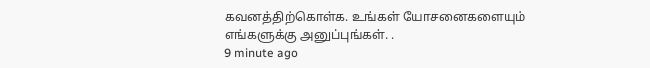கவனத்திற்கொள்க. உங்கள் யோசனைகளையும் எங்களுக்கு அனுப்புங்கள். .
9 minute ago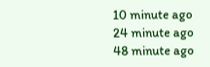10 minute ago
24 minute ago
48 minute ago